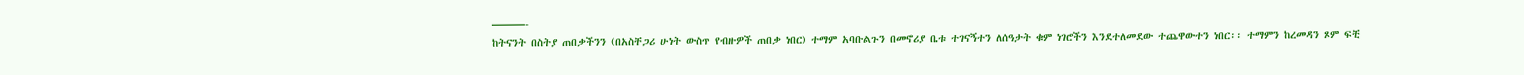———-
ከትናንት በስትያ ጠበቃችንን (በአስቸጋሪ ሁነት ውስጥ የብዙዎች ጠበቃ ነበር) ተማም አባቡልጉን በመኖሪያ ቤቱ ተገናኝተን ለሰዓታት ቁም ነገሮችን እንደተለመደው ተጨዋውተን ነበር፡፡ ተማምን ከረመዳን ጾም ፍቺ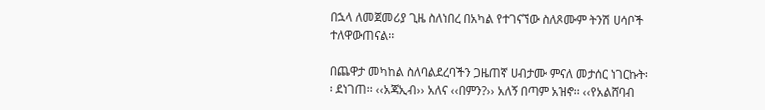በኋላ ለመጀመሪያ ጊዜ ስለነበረ በአካል የተገናኘው ስለጾሙም ትንሽ ሀሳቦች ተለዋውጠናል፡፡

በጨዋታ መካከል ስለባልደረባችን ጋዜጠኛ ሀብታሙ ምናለ መታሰር ነገርኩት፡፡ ደነገጠ፡፡ ‹‹አጃኢብ›› አለና ‹‹በምን?›› አለኝ በጣም አዝኖ፡፡ ‹‹የአልሸባብ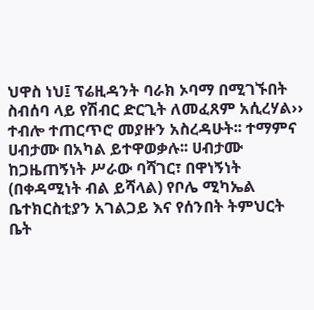ህዋስ ነህ፤ ፕሬዚዳንት ባራክ ኦባማ በሚገኙበት ስብሰባ ላይ የሽብር ድርጊት ለመፈጸም አሲረሃል›› ተብሎ ተጠርጥሮ መያዙን አስረዳሁት፡፡ ተማምና ሀብታሙ በአካል ይተዋወቃሉ፡፡ ሀብታሙ ከጋዜጠኝነት ሥራው ባሻገር፣ በዋነኝነት (በቀዳሚነት ብል ይሻላል) የቦሌ ሚካኤል ቤተክርስቲያን አገልጋይ እና የሰንበት ትምህርት ቤት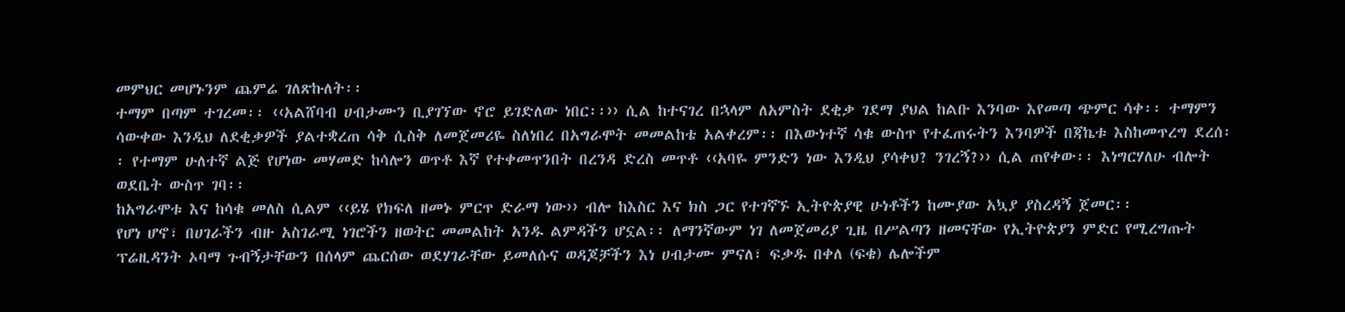መምህር መሆኑንም ጨምሬ ገለጽኩለት፡፡
ተማም በጣም ተገረመ፡፡ ‹‹አልሸባብ ሀብታሙን ቢያገኘው ኖሮ ይገድለው ነበር፡፡›› ሲል ከተናገረ በኋላም ለአምስት ደቂቃ ገደማ ያህል ከልቡ እንባው እየመጣ ጭምር ሳቀ፡፡ ተማምን ሳውቀው እንዲህ ለደቂቃዎች ያልተቋረጠ ሳቅ ሲስቅ ለመጀመሪዬ ስለነበረ በአግራሞት መመልከቴ አልቀረም፡፡ በእውነተኛ ሳቁ ውስጥ የተፈጠሩትን እንባዎች በጃኬቱ እስከመጥረግ ደረሰ፡፡ የተማም ሁለተኛ ልጅ የሆነው መሃመድ ከሳሎን ወጥቶ እኛ የተቀመጥንበት በረንዳ ድረስ መጥቶ ‹‹አባዬ ምንድን ነው እንዲህ ያሳቀህ? ንገረኝ?›› ሲል ጠየቀው፡፡ እነግርሃለሁ ብሎት ወደቤት ውስጥ ገባ፡፡
ከአግራሞቱ እና ከሳቁ መለስ ሲልም ‹‹ይሄ የክፍለ ዘመኑ ምርጥ ድራማ ነው›› ብሎ ከእስር እና ክስ ጋር የተገኛኙ ኢትዮጵያዊ ሁነቶችን ከሙያው አኳያ ያስረዳኝ ጀመር፡፡
የሆነ ሆኖ፣ በሀገራችን ብዙ አስገራሚ ነገሮችን ዘወትር መመልከት አንዱ ልምዳችን ሆኗል፡፡ ለማንኛውም ነገ ለመጀመሪያ ጊዜ በሥልጣን ዘመናቸው የኢትዮጵያን ምድር የሚረግጡት ፕሬዚዳንት ኦባማ ጉብኝታቸውን በሰላም ጨርሰው ወደሃገራቸው ይመለሱና ወዳጆቻችን እነ ሀብታሙ ምናለ፣ ፍቃዱ በቀለ (ፍቄ) ሌሎችም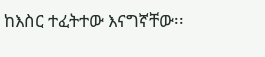ከእስር ተፈትተው እናግኛቸው፡፡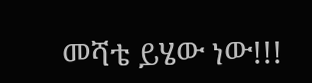መሻቴ ይሄው ነው!!!